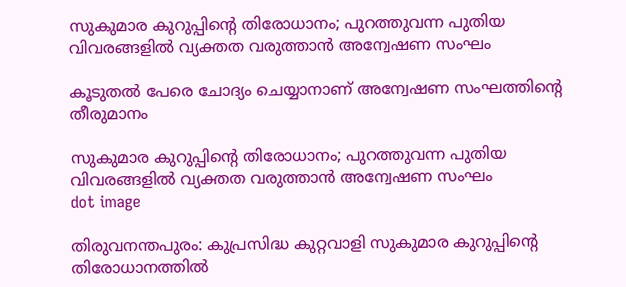സുകുമാര കുറുപ്പിന്റെ തിരോധാനം; പുറത്തുവന്ന പുതിയ വിവരങ്ങളിൽ വ്യക്തത വരുത്താൻ അന്വേഷണ സംഘം

കൂടുതൽ പേരെ ചോദ്യം ചെയ്യാനാണ് അന്വേഷണ സംഘത്തിൻ്റെ തീരുമാനം

സുകുമാര കുറുപ്പിന്റെ തിരോധാനം; പുറത്തുവന്ന പുതിയ വിവരങ്ങളിൽ വ്യക്തത വരുത്താൻ അന്വേഷണ സംഘം
dot image

തിരുവനന്തപുരം: കുപ്രസിദ്ധ കുറ്റവാളി സുകുമാര കുറുപ്പിന്റെ തിരോധാനത്തില്‍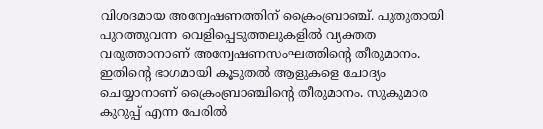വിശദമായ അന്വേഷണത്തിന് ക്രൈംബ്രാഞ്ച്. പുതുതായി പുറത്തുവന്ന വെളിപ്പെടുത്തലുകളില്‍ വ്യക്തത വരുത്താനാണ് അന്വേഷണസംഘത്തിന്റെ തീരുമാനം. ഇതിന്റെ ഭാഗമായി കൂടുതല്‍ ആളുകളെ ചോദ്യം ചെയ്യാനാണ് ക്രൈംബ്രാഞ്ചിന്റെ തീരുമാനം. സുകുമാര കുറുപ്പ് എന്ന പേരില്‍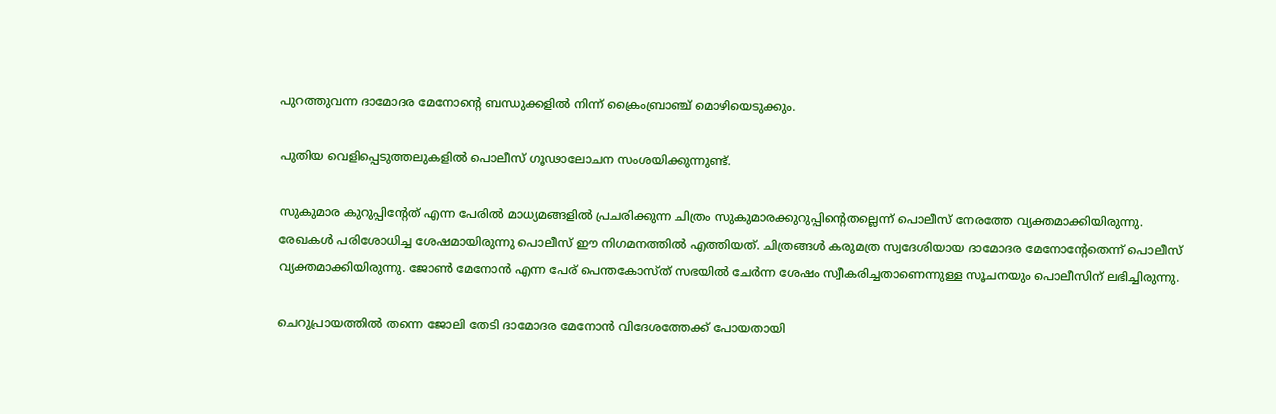പുറത്തുവന്ന ദാമോദര മേനോന്റെ ബന്ധുക്കളില്‍ നിന്ന് ക്രൈംബ്രാഞ്ച് മൊഴിയെടുക്കും.

പുതിയ വെളിപ്പെടുത്തലുകളില്‍ പൊലീസ് ഗൂഢാലോചന സംശയിക്കുന്നുണ്ട്.

സുകുമാര കുറുപ്പിന്റേത് എന്ന പേരില്‍ മാധ്യമങ്ങളില്‍ പ്രചരിക്കുന്ന ചിത്രം സുകുമാരക്കുറുപ്പിന്റെതല്ലെന്ന് പൊലീസ് നേരത്തേ വ്യക്തമാക്കിയിരുന്നു. രേഖകള്‍ പരിശോധിച്ച ശേഷമായിരുന്നു പൊലീസ് ഈ നിഗമനത്തില്‍ എത്തിയത്. ചിത്രങ്ങള്‍ കരുമത്ര സ്വദേശിയായ ദാമോദര മേനോന്റേതെന്ന് പൊലീസ് വ്യക്തമാക്കിയിരുന്നു. ജോണ്‍ മേനോന്‍ എന്ന പേര് പെന്തകോസ്ത് സഭയില്‍ ചേര്‍ന്ന ശേഷം സ്വീകരിച്ചതാണെന്നുള്ള സൂചനയും പൊലീസിന് ലഭിച്ചിരുന്നു.

ചെറുപ്രായത്തില്‍ തന്നെ ജോലി തേടി ദാമോദര മേനോന്‍ വിദേശത്തേക്ക് പോയതായി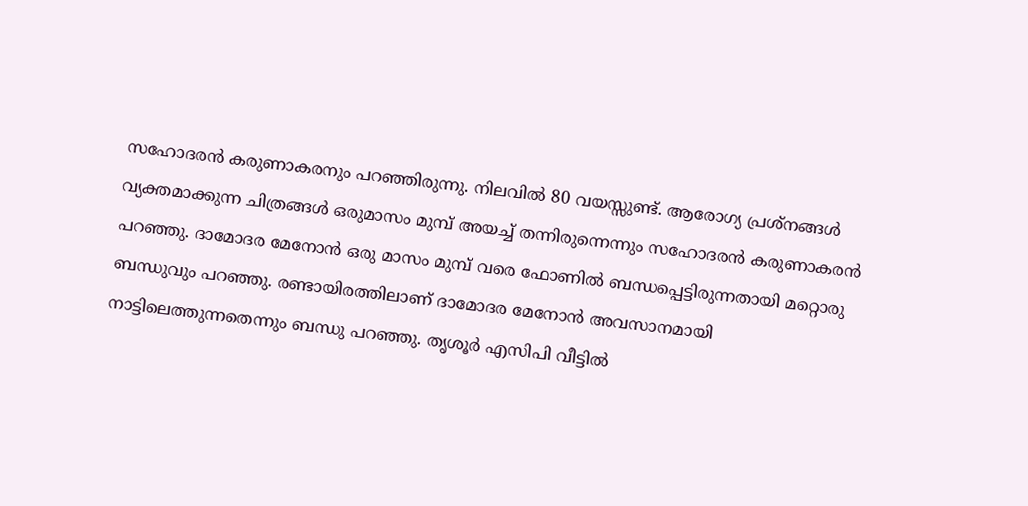സഹോദരന്‍ കരുണാകരനും പറഞ്ഞിരുന്നു. നിലവില്‍ 80 വയസ്സുണ്ട്. ആരോഗ്യ പ്രശ്‌നങ്ങള്‍ വ്യക്തമാക്കുന്ന ചിത്രങ്ങള്‍ ഒരുമാസം മുമ്പ് അയച്ച് തന്നിരുന്നെന്നും സഹോദരന്‍ കരുണാകരന്‍ പറഞ്ഞു. ദാമോദര മേനോന്‍ ഒരു മാസം മുമ്പ് വരെ ഫോണില്‍ ബന്ധപ്പെട്ടിരുന്നതായി മറ്റൊരു ബന്ധുവും പറഞ്ഞു. രണ്ടായിരത്തിലാണ് ദാമോദര മേനോന്‍ അവസാനമായി നാട്ടിലെത്തുന്നതെന്നും ബന്ധു പറഞ്ഞു. തൃശൂര്‍ എസിപി വീട്ടില്‍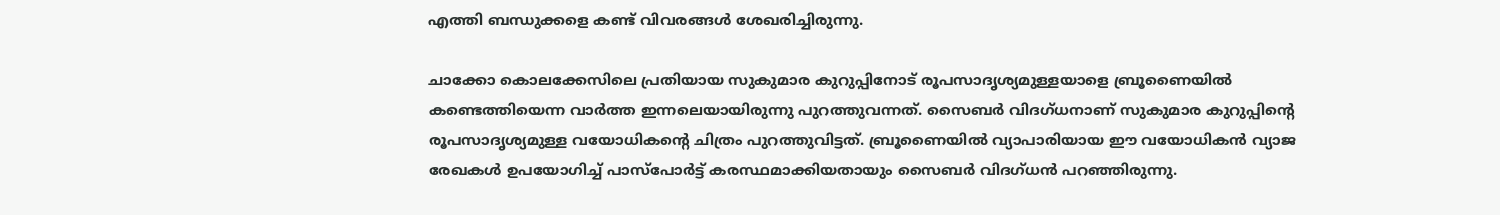എത്തി ബന്ധുക്കളെ കണ്ട് വിവരങ്ങള്‍ ശേഖരിച്ചിരുന്നു.

ചാക്കോ കൊലക്കേസിലെ പ്രതിയായ സുകുമാര കുറുപ്പിനോട് രൂപസാദൃശ്യമുള്ളയാളെ ബ്രൂണൈയില്‍ കണ്ടെത്തിയെന്ന വാര്‍ത്ത ഇന്നലെയായിരുന്നു പുറത്തുവന്നത്. സൈബര്‍ വിദഗ്ധനാണ് സുകുമാര കുറുപ്പിന്റെ രൂപസാദൃശ്യമുള്ള വയോധികന്റെ ചിത്രം പുറത്തുവിട്ടത്. ബ്രൂണൈയില്‍ വ്യാപാരിയായ ഈ വയോധികന്‍ വ്യാജ രേഖകള്‍ ഉപയോഗിച്ച് പാസ്‌പോര്‍ട്ട് കരസ്ഥമാക്കിയതായും സൈബര്‍ വിദഗ്ധന്‍ പറഞ്ഞിരുന്നു.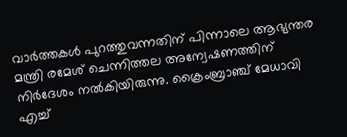വാര്‍ത്തകള്‍ പുറത്തുവന്നതിന് പിന്നാലെ ആഭ്യന്തര മന്ത്രി രമേശ് ചെന്നിത്തല അന്വേഷണത്തിന് നിര്‍ദേശം നല്‍കിയിരുന്നു. ക്രൈംബ്രാഞ്ച് മേധാവി എച്ച്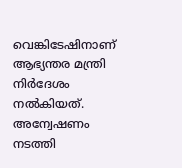വെങ്കിടേഷിനാണ് ആഭ്യന്തര മന്ത്രി നിര്‍ദേശം നല്‍കിയത്. അന്വേഷണം നടത്തി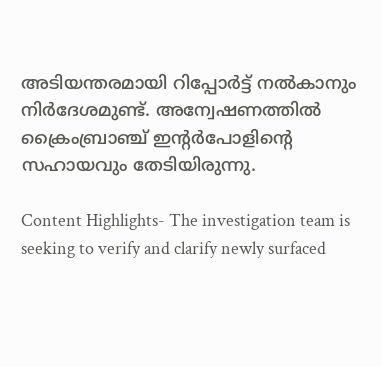അടിയന്തരമായി റിപ്പോര്‍ട്ട് നല്‍കാനും നിര്‍ദേശമുണ്ട്. അന്വേഷണത്തില്‍ ക്രൈംബ്രാഞ്ച് ഇന്റര്‍പോളിന്റെ സഹായവും തേടിയിരുന്നു.

Content Highlights- The investigation team is seeking to verify and clarify newly surfaced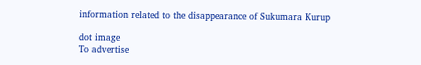information related to the disappearance of Sukumara Kurup

dot image
To advertise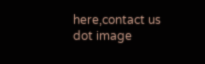here,contact us
dot image